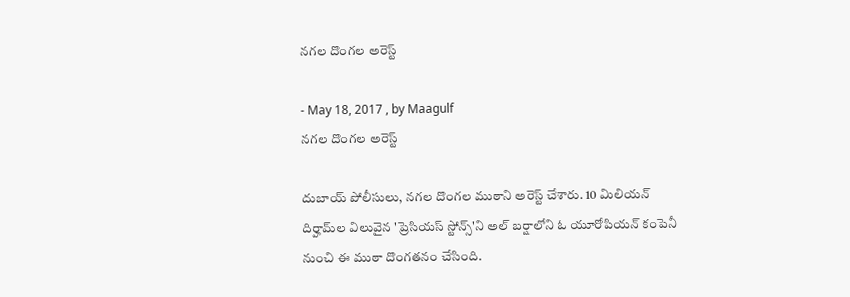నగల దొంగల అరెస్ట్‌

- May 18, 2017 , by Maagulf
నగల దొంగల అరెస్ట్‌

దుబాయ్‌ పోలీసులు, నగల దొంగల ముఠాని అరెస్ట్‌ చేశారు. 10 మిలియన్‌ దిర్హామ్‌ల విలువైన 'ప్రెసియస్‌ స్టోన్స్‌'ని అల్‌ బర్షాలోని ఓ యూరోపియన్‌ కంపెనీ నుంచి ఈ ముఠా దొంగతనం చేసింది.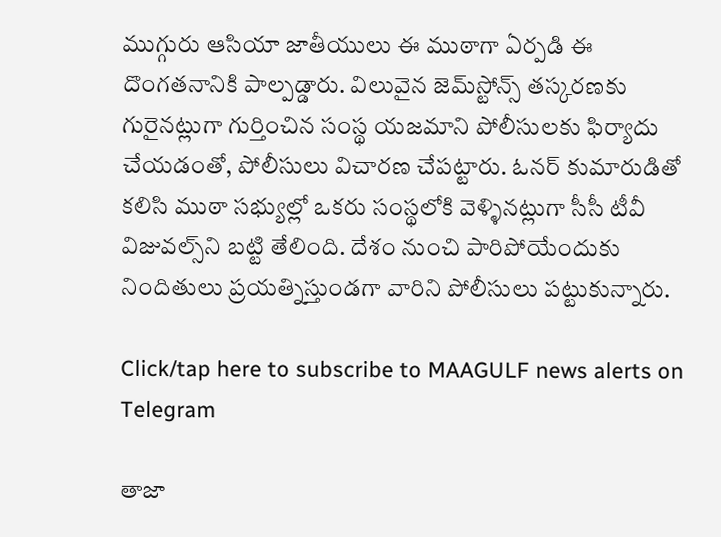ముగ్గురు ఆసియా జాతీయులు ఈ ముఠాగా ఏర్పడి ఈ దొంగతనానికి పాల్పడ్డారు. విలువైన జెమ్‌స్టోన్స్‌ తస్కరణకు గురైనట్లుగా గుర్తించిన సంస్థ యజమాని పోలీసులకు ఫిర్యాదు చేయడంతో, పోలీసులు విచారణ చేపట్టారు. ఓనర్‌ కుమారుడితో కలిసి ముఠా సభ్యుల్లో ఒకరు సంస్థలోకి వెళ్ళినట్లుగా సీసీ టీవీ విజువల్స్‌ని బట్టి తేలింది. దేశం నుంచి పారిపోయేందుకు నిందితులు ప్రయత్నిస్తుండగా వారిని పోలీసులు పట్టుకున్నారు.

Click/tap here to subscribe to MAAGULF news alerts on Telegram

తాజా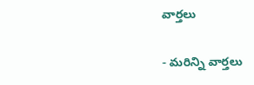వార్తలు

- మరిన్ని వార్తలు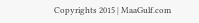Copyrights 2015 | MaaGulf.com